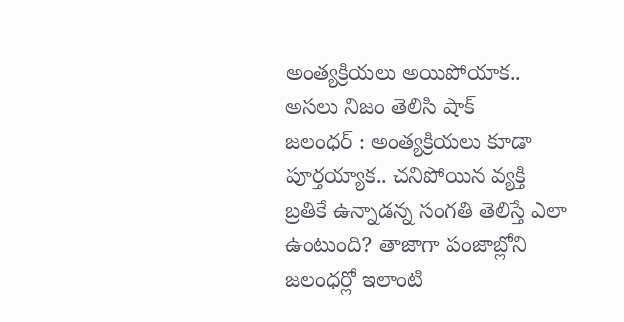అంత్యక్రియలు అయిపోయాక.. అసలు నిజం తెలిసి షాక్
జలంధర్ : అంత్యక్రియలు కూడా పూర్తయ్యాక.. చనిపోయిన వ్యక్తి బ్రతికే ఉన్నాడన్న సంగతి తెలిస్తే ఎలా ఉంటుంది? తాజాగా పంజాబ్లోని జలంధర్లో ఇలాంటి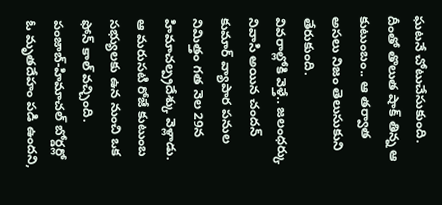ఘటనే చోటుచేసుకుంది. దీంతో తొలుత షాక్ తిన్న ఆ కుటుంబం.. ఆ తర్వాత అసలు నిజం తెలుసుకుని తేరుకుంది.
వివరాల్లోకి వెళ్తే.. జలంధర్కు నివాసి అయిన చందన్ కుమార్ వ్యాపార పనుల నిమిత్తం గత నెల 29న హిమాచల్ప్రదేశ్కు వెళ్లాడు. ఆ మరుసటి రోజే కుటుంబ సభ్యులకు ఉన నుంచి ఒక ఫోన్ కాల్ వచ్చింది. పంజాబ్-హిమాచల్ బోర్డర్లో ఓ మృతదేహం పడి ఉందని,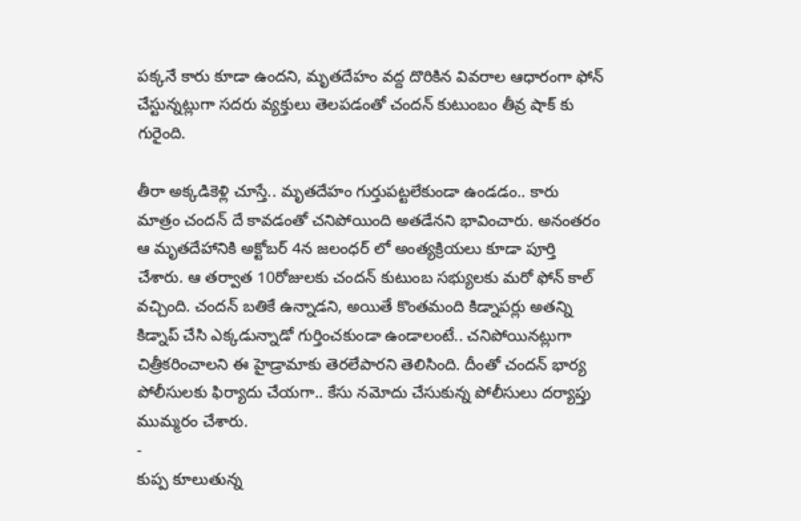పక్కనే కారు కూడా ఉందని, మృతదేహం వద్ద దొరికిన వివరాల ఆధారంగా ఫోన్ చేస్టున్నట్లుగా సదరు వ్యక్తులు తెలపడంతో చందన్ కుటుంబం తీవ్ర షాక్ కు గురైంది.

తీరా అక్కడికెళ్లి చూస్తే.. మృతదేహం గుర్తుపట్టలేకుండా ఉండడం.. కారు మాత్రం చందన్ దే కావడంతో చనిపోయింది అతడేనని భావించారు. అనంతరం ఆ మృతదేహానికి అక్టోబర్ 4న జలంధర్ లో అంత్యక్రియలు కూడా పూర్తి చేశారు. ఆ తర్వాత 10రోజులకు చందన్ కుటుంబ సభ్యులకు మరో ఫోన్ కాల్ వచ్చింది. చందన్ బతికే ఉన్నాడని, అయితే కొంతమంది కిడ్నాపర్లు అతన్ని కిడ్నాప్ చేసి ఎక్కడున్నాడో గుర్తించకుండా ఉండాలంటే.. చనిపోయినట్లుగా చిత్రీకరించాలని ఈ హైడ్రామాకు తెరలేపారని తెలిసింది. దీంతో చందన్ భార్య పోలీసులకు ఫిర్యాదు చేయగా.. కేసు నమోదు చేసుకున్న పోలీసులు దర్యాప్తు ముమ్మరం చేశారు.
-
కుప్ప కూలుతున్న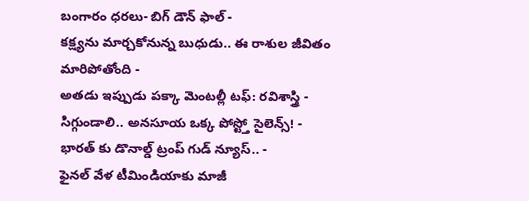బంగారం ధరలు- బిగ్ డౌన్ ఫాల్ -
కక్ష్యను మార్చకోనున్న బుధుడు.. ఈ రాశుల జీవితం మారిపోతోంది -
అతడు ఇప్పుడు పక్కా మెంటల్లీ టఫ్: రవిశాస్త్రి -
సిగ్గుండాలి.. అనసూయ ఒక్క పోస్ట్తో సైలెన్స్! -
భారత్ కు డొనాల్డ్ ట్రంప్ గుడ్ న్యూస్.. -
ఫైనల్ వేళ టీమిండియాకు మాజీ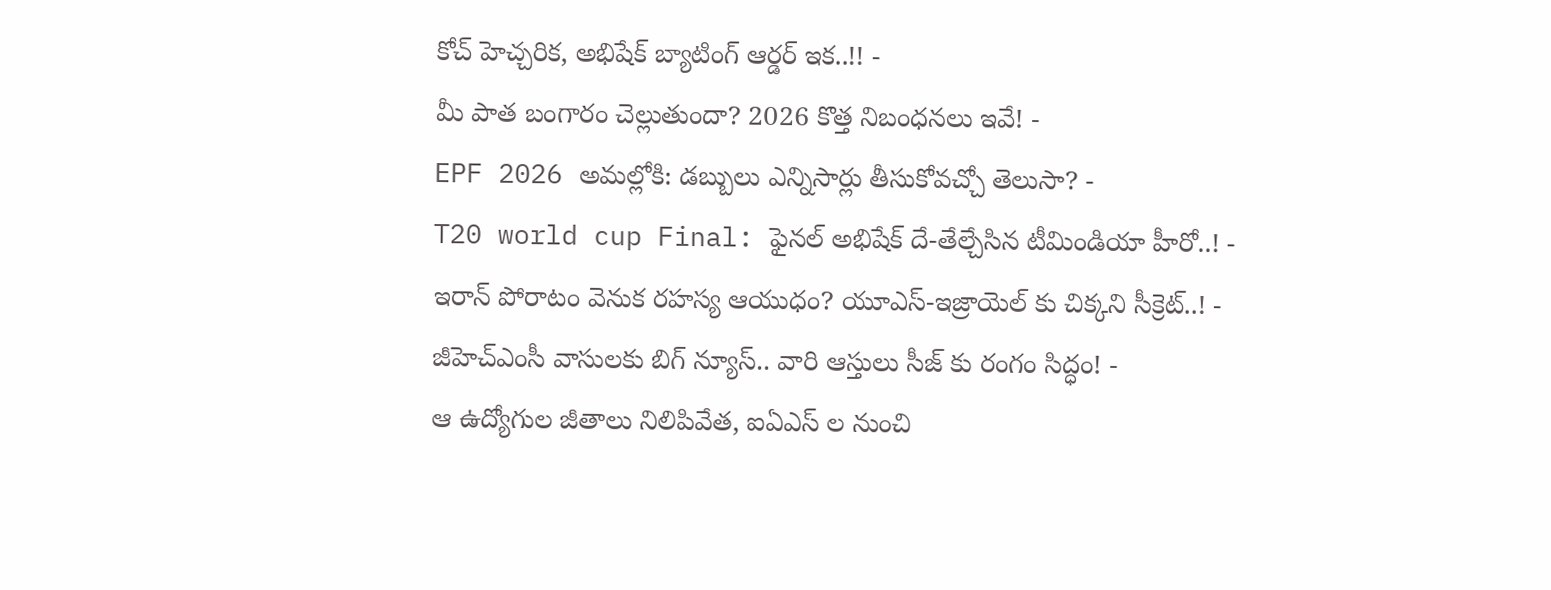కోచ్ హెచ్చరిక, అభిషేక్ బ్యాటింగ్ ఆర్డర్ ఇక..!! -
మీ పాత బంగారం చెల్లుతుందా? 2026 కొత్త నిబంధనలు ఇవే! -
EPF 2026 అమల్లోకి: డబ్బులు ఎన్నిసార్లు తీసుకోవచ్చో తెలుసా? -
T20 world cup Final: ఫైనల్ అభిషేక్ దే-తేల్చేసిన టీమిండియా హీరో..! -
ఇరాన్ పోరాటం వెనుక రహస్య ఆయుధం? యూఎస్-ఇజ్రాయెల్ కు చిక్కని సీక్రెట్..! -
జీహెచ్ఎంసీ వాసులకు బిగ్ న్యూస్.. వారి ఆస్తులు సీజ్ కు రంగం సిద్ధం! -
ఆ ఉద్యోగుల జీతాలు నిలిపివేత, ఐఏఎస్ ల నుంచి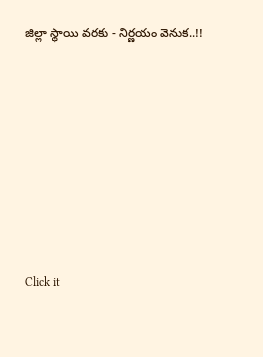జిల్లా స్థాయి వరకు - నిర్ణయం వెనుక..!!












Click it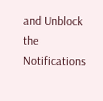and Unblock the Notifications